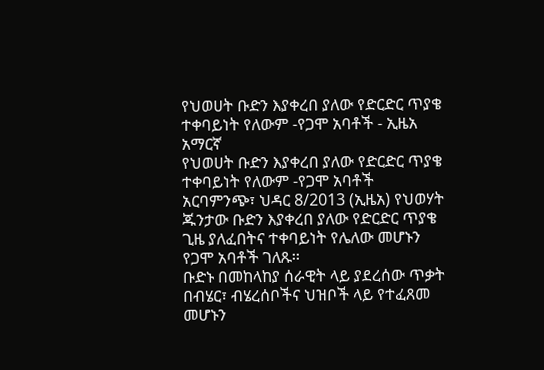የህወሀት ቡድን እያቀረበ ያለው የድርድር ጥያቄ ተቀባይነት የለውም -የጋሞ አባቶች - ኢዜአ አማርኛ
የህወሀት ቡድን እያቀረበ ያለው የድርድር ጥያቄ ተቀባይነት የለውም -የጋሞ አባቶች
አርባምንጭ፣ ህዳር 8/2013 (ኢዜአ) የህወሃት ጁንታው ቡድን እያቀረበ ያለው የድርድር ጥያቄ ጊዜ ያለፈበትና ተቀባይነት የሌለው መሆኑን የጋሞ አባቶች ገለጹ፡፡
ቡድኑ በመከላከያ ሰራዊት ላይ ያደረሰው ጥቃት በብሄር፣ ብሄረሰቦችና ህዝቦች ላይ የተፈጸመ መሆኑን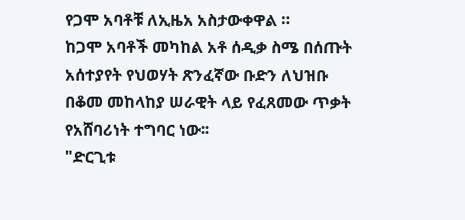የጋሞ አባቶቹ ለኢዜአ አስታውቀዋል ።
ከጋሞ አባቶች መካከል አቶ ሰዲቃ ስሜ በሰጡት አሰተያየት የህወሃት ጽንፈኛው ቡድን ለህዝቡ በቆመ መከላከያ ሠራዊት ላይ የፈጸመው ጥቃት የአሸባሪነት ተግባር ነው፡፡
"ድርጊቱ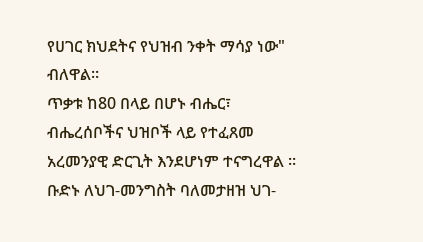የሀገር ክህደትና የህዝብ ንቀት ማሳያ ነው" ብለዋል።
ጥቃቱ ከ80 በላይ በሆኑ ብሔር፣ ብሔረሰቦችና ህዝቦች ላይ የተፈጸመ አረመንያዊ ድርጊት እንደሆነም ተናግረዋል ።
ቡድኑ ለህገ-መንግስት ባለመታዘዝ ህገ-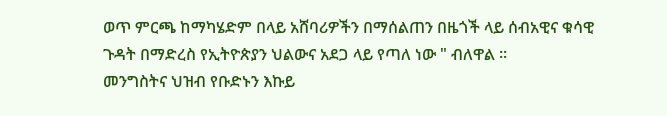ወጥ ምርጫ ከማካሄድም በላይ አሸባሪዎችን በማሰልጠን በዜጎች ላይ ሰብአዊና ቁሳዊ ጉዳት በማድረስ የኢትዮጵያን ህልውና አደጋ ላይ የጣለ ነው " ብለዋል ።
መንግስትና ህዝብ የቡድኑን እኩይ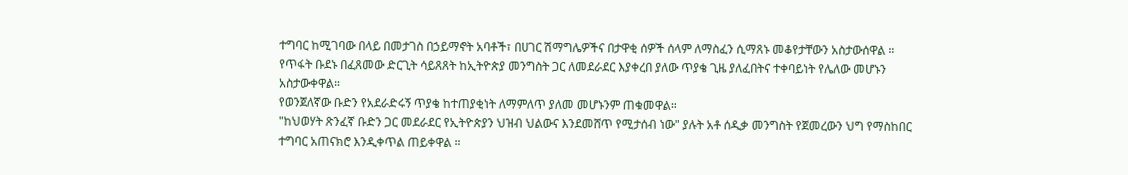ተግባር ከሚገባው በላይ በመታገስ በኃይማኖት አባቶች፣ በሀገር ሽማግሌዎችና በታዋቂ ሰዎች ሰላም ለማስፈን ሲማጸኑ መቆየታቸውን አስታውሰዋል ።
የጥፋት ቡደኑ በፈጸመው ድርጊት ሳይጸጸት ከኢትዮጵያ መንግስት ጋር ለመደራደር እያቀረበ ያለው ጥያቄ ጊዜ ያለፈበትና ተቀባይነት የሌለው መሆኑን አስታውቀዋል።
የወንጀለኛው ቡድን የአደራድሩኝ ጥያቄ ከተጠያቂነት ለማምለጥ ያለመ መሆኑንም ጠቁመዋል።
"ከህወሃት ጽንፈኛ ቡድን ጋር መደራደር የኢትዮጵያን ህዝብ ህልውና እንደመሸጥ የሚታሰብ ነው" ያሉት አቶ ሰዲቃ መንግስት የጀመረውን ህግ የማስከበር ተግባር አጠናክሮ እንዲቀጥል ጠይቀዋል ።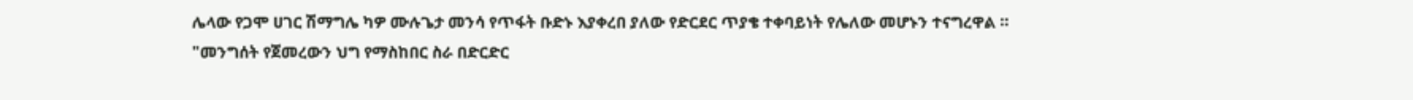ሌላው የጋሞ ሀገር ሽማግሌ ካዎ ሙሉጌታ መንሳ የጥፋት ቡድኑ እያቀረበ ያለው የድርደር ጥያቄ ተቀባይነት የሌለው መሆኑን ተናግረዋል ።
"መንግሰት የጀመረውን ህግ የማስከበር ስራ በድርድር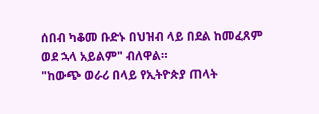ሰበብ ካቆመ ቡድኑ በህዝብ ላይ በደል ከመፈጸም ወደ ኋላ አይልም" ብለዋል።
"ከውጭ ወራሪ በላይ የኢትዮጵያ ጠላት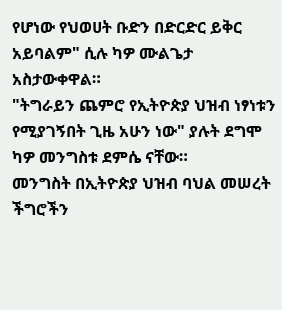የሆነው የህወሀት ቡድን በድርድር ይቅር አይባልም" ሲሉ ካዎ ሙልጌታ አስታውቀዋል።
"ትግራይን ጨምሮ የኢትዮጵያ ህዝብ ነፃነቱን የሚያገኝበት ጊዜ አሁን ነው" ያሉት ደግሞ ካዎ መንግስቱ ደምሴ ናቸው።
መንግስት በኢትዮጵያ ህዝብ ባህል መሠረት ችግሮችን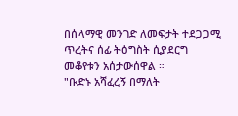በሰላማዊ መንገድ ለመፍታት ተደጋጋሚ ጥረትና ሰፊ ትዕግስት ሲያደርግ መቆየቱን አሰታውሰዋል ።
"ቡድኑ አሻፈረኝ በማለት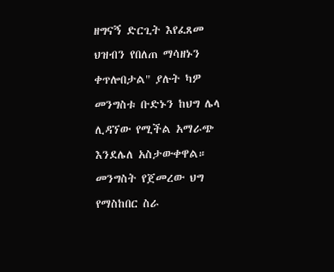ዘግናኝ ድርጊት እየፈጸመ ህዝብን የበለጠ ማሳዘኑን ቀጥሎበታል" ያሉት ካዎ መንግስቱ ቡድኑን ከህግ ሌላ ሊዳኘው የሚችል አማራጭ እንደሌለ አስታውቀዋል።
መንግስት የጀመረው ህግ የማስከበር ስራ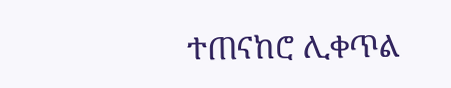ተጠናከሮ ሊቀጥል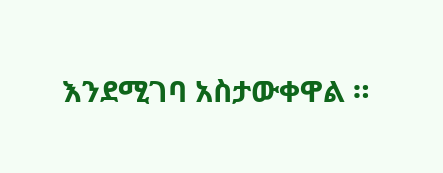እንደሚገባ አስታውቀዋል ።